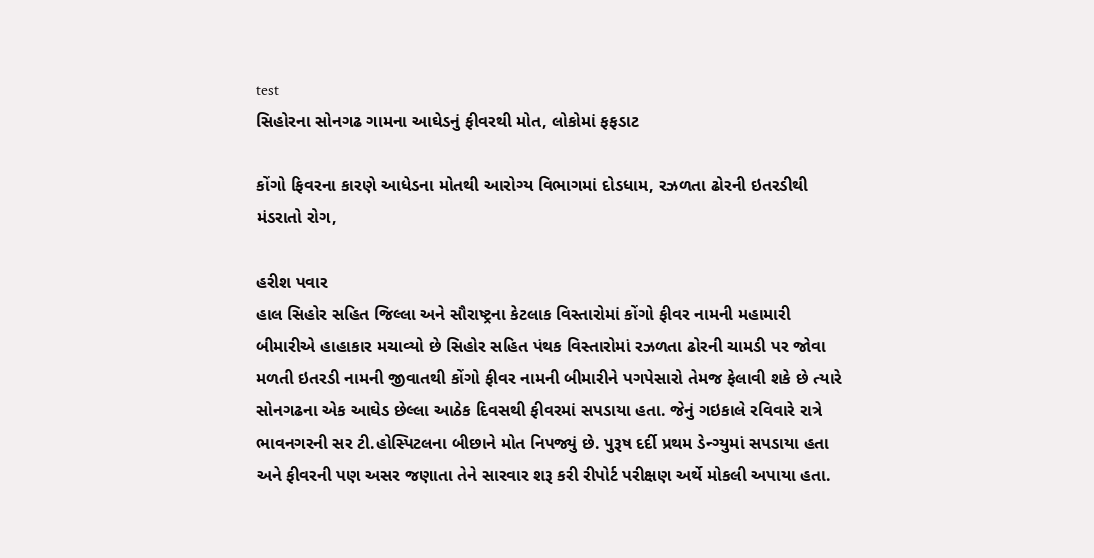test
સિહોરના સોનગઢ ગામના આઘેડનું ફીવરથી મોત, લોકોમાં ફફડાટ

કોંગો ફિવરના કારણે આધેડના મોતથી આરોગ્ય વિભાગમાં દોડધામ, રઝળતા ઢોરની ઇતરડીથી મંડરાતો રોગ,

હરીશ પવાર
હાલ સિહોર સહિત જિલ્લા અને સૌરાષ્ટ્રના કેટલાક વિસ્તારોમાં કોંગો ફીવર નામની મહામારી બીમારીએ હાહાકાર મચાવ્યો છે સિહોર સહિત પંથક વિસ્તારોમાં રઝળતા ઢોરની ચામડી પર જોવા મળતી ઇતરડી નામની જીવાતથી કોંગો ફીવર નામની બીમારીને પગપેસારો તેમજ ફેલાવી શકે છે ત્યારે સોનગઢના એક આઘેડ છેલ્લા આઠેક દિવસથી ફીવરમાં સપડાયા હતા. જેનું ગઇકાલે રવિવારે રાત્રે ભાવનગરની સર ટી.હોસ્પિટલના બીછાને મોત નિપજ્યું છે. પુરૂષ દર્દી પ્રથમ ડેન્ગ્યુમાં સપડાયા હતા અને ફીવરની પણ અસર જણાતા તેને સારવાર શરૂ કરી રીપોર્ટ પરીક્ષણ અર્થે મોકલી અપાયા હતા.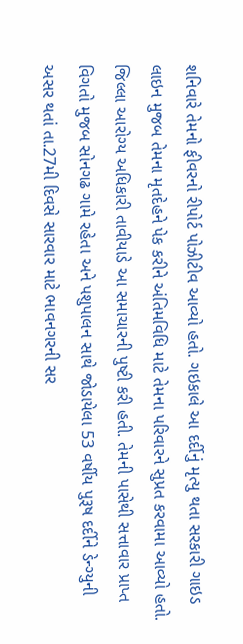શનિવારે તેમનો ફીવરનો રીપોર્ટ પોઝીટીવ આવ્યો હતો. ગઇકાલે આ દર્દીનું મૃત્યુ થતા સરકારી ગાઇડ લાઇન મુજબ તેમના મૃતદેહને પેક કરીને અંતિમવિધિ માટે તેમના પરિવારને સુપ્રત કરવામા આવ્યો હતો. જિલ્લા આરોગ્ય અધિકારી તાવીયાડે આ સમાચારની પુષ્ટી કરી હતી. તેમની પાસેથી સત્તાવાર પ્રાપ્ત વિગતો મુજબ સોનગઢ ગામે રહેતા અને પશુપાલન સાથે જોડાયેલા 53 વર્ષીય પુરૂષ દર્દીને ડેન્ગ્યુની અસર થતાં તા.27મી દિવસે સારવાર માટે ભાવનગરની સર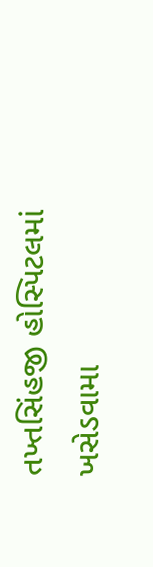તખ્તસિંહજી હોસ્પિટલમાં ખસેડવામા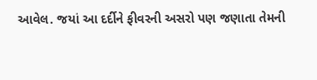આવેલ. જયાં આ દર્દીને ફીવરની અસરો પણ જણાતા તેમની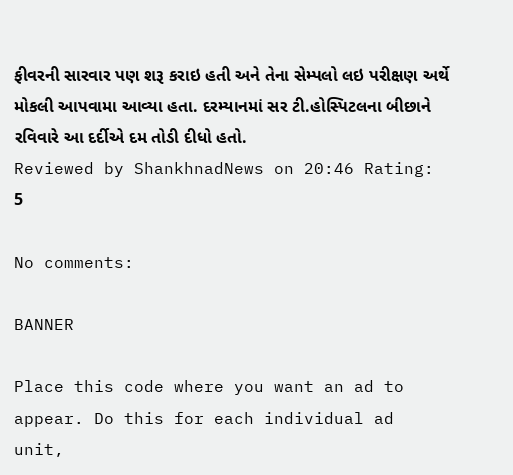ફીવરની સારવાર પણ શરૂ કરાઇ હતી અને તેના સેમ્પલો લઇ પરીક્ષણ અર્થે મોકલી આપવામા આવ્યા હતા. દરમ્યાનમાં સર ટી.હોસ્પિટલના બીછાને રવિવારે આ દર્દીએ દમ તોડી દીધો હતો.
Reviewed by ShankhnadNews on 20:46 Rating: 5

No comments:

BANNER

Place this code where you want an ad to appear. Do this for each individual ad unit,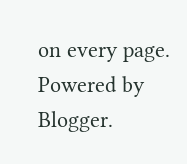on every page.
Powered by Blogger.